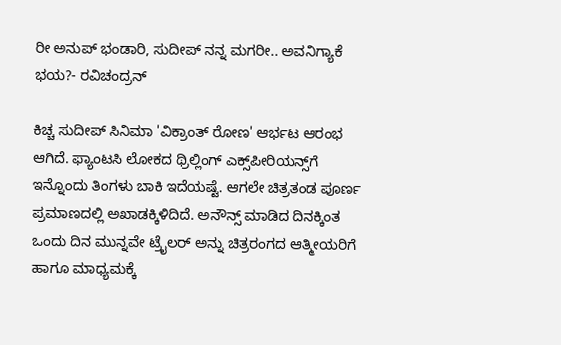ರೀ ಅನುಪ್ ಭಂಡಾರಿ, ಸುದೀಪ್ ನನ್ನ ಮಗರೀ.. ಅವನಿಗ್ಯಾಕೆ ಭಯ?- ರವಿಚಂದ್ರನ್

ಕಿಚ್ಚ ಸುದೀಪ್ ಸಿನಿಮಾ 'ವಿಕ್ರಾಂತ್ ರೋಣ' ಆರ್ಭಟ ಆರಂಭ ಆಗಿದೆ. ಫ್ಯಾಂಟಸಿ ಲೋಕದ ಥ್ರಿಲ್ಲಿಂಗ್ ಎಕ್ಸ್‌ಪೀರಿಯನ್ಸ್‌ಗೆ ಇನ್ನೊಂದು ತಿಂಗಳು ಬಾಕಿ ಇದೆಯಷ್ಟೆ. ಆಗಲೇ ಚಿತ್ರತಂಡ ಪೂರ್ಣ ಪ್ರಮಾಣದಲ್ಲಿ ಅಖಾಡಕ್ಕಿಳಿದಿದೆ. ಅನೌನ್ಸ್ ಮಾಡಿದ ದಿನಕ್ಕಿಂತ ಒಂದು ದಿನ ಮುನ್ನವೇ ಟ್ರೈಲರ್ ಅನ್ನು ಚಿತ್ರರಂಗದ ಆತ್ಮೀಯರಿಗೆ ಹಾಗೂ ಮಾಧ್ಯಮಕ್ಕೆ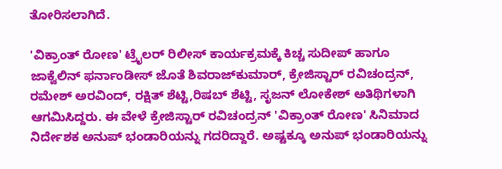ತೋರಿಸಲಾಗಿದೆ.

'ವಿಕ್ರಾಂತ್ ರೋಣ' ಟ್ರೈಲರ್ ರಿಲೀಸ್ ಕಾರ್ಯಕ್ರಮಕ್ಕೆ ಕಿಚ್ಚ ಸುದೀಪ್ ಹಾಗೂ ಜಾಕ್ವೆಲಿನ್ ಫರ್ನಾಂಡೀಸ್ ಜೊತೆ ಶಿವರಾಜ್‌ಕುಮಾರ್, ಕ್ರೇಜಿಸ್ಟಾರ್ ರವಿಚಂದ್ರನ್, ರಮೇಶ್ ಅರವಿಂದ್, ರಕ್ಷಿತ್ ಶೆಟ್ಟಿ,ರಿಷಬ್ ಶೆಟ್ಟಿ, ಸೃಜನ್ ಲೋಕೇಶ್ ಅತಿಥಿಗಳಾಗಿ ಆಗಮಿಸಿದ್ದರು. ಈ ವೇಳೆ ಕ್ರೇಜಿಸ್ಟಾರ್ ರವಿಚಂದ್ರನ್ 'ವಿಕ್ರಾಂತ್ ರೋಣ' ಸಿನಿಮಾದ ನಿರ್ದೇಶಕ ಅನುಪ್ ಭಂಡಾರಿಯನ್ನು ಗದರಿದ್ದಾರೆ. ಅಷ್ಟಕ್ಕೂ ಅನುಪ್ ಭಂಡಾರಿಯನ್ನು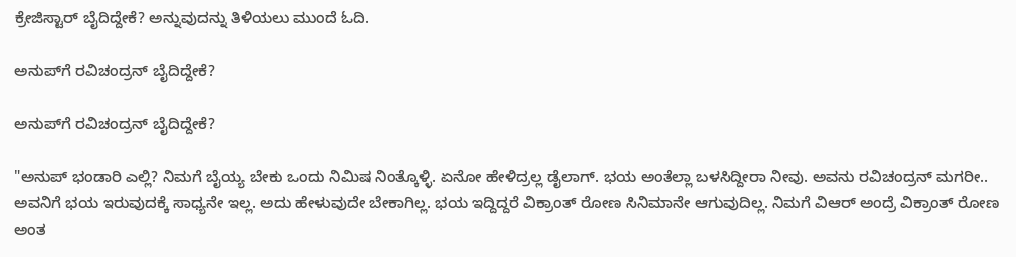ಕ್ರೇಜಿಸ್ಟಾರ್ ಬೈದಿದ್ದೇಕೆ? ಅನ್ನುವುದನ್ನು ತಿಳಿಯಲು ಮುಂದೆ ಓದಿ.

ಅನುಪ್‌ಗೆ ರವಿಚಂದ್ರನ್ ಬೈದಿದ್ದೇಕೆ?

ಅನುಪ್‌ಗೆ ರವಿಚಂದ್ರನ್ ಬೈದಿದ್ದೇಕೆ?

"ಅನುಪ್ ಭಂಡಾರಿ ಎಲ್ಲಿ? ನಿಮಗೆ ಬೈಯ್ಯ ಬೇಕು ಒಂದು ನಿಮಿಷ ನಿಂತ್ಕೊಳ್ಳಿ. ಏನೋ ಹೇಳಿದ್ರಲ್ಲ ಡೈಲಾಗ್. ಭಯ ಅಂತೆಲ್ಲಾ ಬಳಸಿದ್ದೀರಾ ನೀವು. ಅವನು ರವಿಚಂದ್ರನ್ ಮಗರೀ.. ಅವನಿಗೆ ಭಯ ಇರುವುದಕ್ಕೆ ಸಾಧ್ಯನೇ ಇಲ್ಲ. ಅದು ಹೇಳುವುದೇ ಬೇಕಾಗಿಲ್ಲ. ಭಯ ಇದ್ದಿದ್ದರೆ ವಿಕ್ರಾಂತ್ ರೋಣ ಸಿನಿಮಾನೇ ಆಗುವುದಿಲ್ಲ. ನಿಮಗೆ ವಿಆರ್ ಅಂದ್ರೆ ವಿಕ್ರಾಂತ್ ರೋಣ ಅಂತ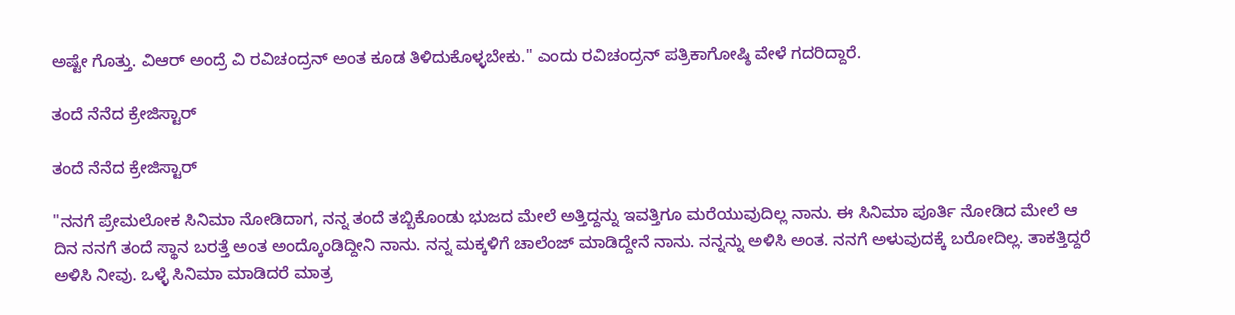ಅಷ್ಟೇ ಗೊತ್ತು. ವಿಆರ್ ಅಂದ್ರೆ ವಿ ರವಿಚಂದ್ರನ್ ಅಂತ ಕೂಡ ತಿಳಿದುಕೊಳ್ಳಬೇಕು." ಎಂದು ರವಿಚಂದ್ರನ್ ಪತ್ರಿಕಾಗೋಷ್ಠಿ ವೇಳೆ ಗದರಿದ್ದಾರೆ.

ತಂದೆ ನೆನೆದ ಕ್ರೇಜಿಸ್ಟಾರ್

ತಂದೆ ನೆನೆದ ಕ್ರೇಜಿಸ್ಟಾರ್

"ನನಗೆ ಪ್ರೇಮಲೋಕ ಸಿನಿಮಾ ನೋಡಿದಾಗ, ನನ್ನ ತಂದೆ ತಬ್ಬಿಕೊಂಡು ಭುಜದ ಮೇಲೆ ಅತ್ತಿದ್ದನ್ನು ಇವತ್ತಿಗೂ ಮರೆಯುವುದಿಲ್ಲ ನಾನು. ಈ ಸಿನಿಮಾ ಪೂರ್ತಿ ನೋಡಿದ ಮೇಲೆ ಆ ದಿನ ನನಗೆ ತಂದೆ ಸ್ಥಾನ ಬರತ್ತೆ ಅಂತ ಅಂದ್ಕೊಂಡಿದ್ದೀನಿ ನಾನು. ನನ್ನ ಮಕ್ಕಳಿಗೆ ಚಾಲೆಂಜ್ ಮಾಡಿದ್ದೇನೆ ನಾನು. ನನ್ನನ್ನು ಅಳಿಸಿ ಅಂತ. ನನಗೆ ಅಳುವುದಕ್ಕೆ ಬರೋದಿಲ್ಲ. ತಾಕತ್ತಿದ್ದರೆ ಅಳಿಸಿ ನೀವು. ಒಳ್ಳೆ ಸಿನಿಮಾ ಮಾಡಿದರೆ ಮಾತ್ರ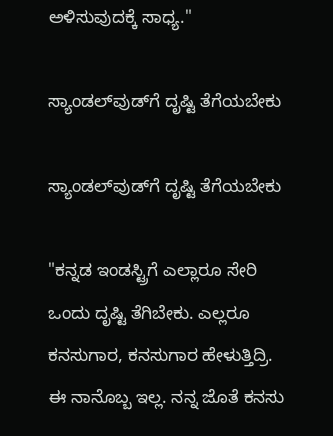ಅಳಿಸುವುದಕ್ಕೆ ಸಾಧ್ಯ."

ಸ್ಯಾಂಡಲ್‌ವುಡ್‌ಗೆ ದೃಷ್ಟಿ ತೆಗೆಯಬೇಕು

ಸ್ಯಾಂಡಲ್‌ವುಡ್‌ಗೆ ದೃಷ್ಟಿ ತೆಗೆಯಬೇಕು

"ಕನ್ನಡ ಇಂಡಸ್ಟ್ರಿಗೆ ಎಲ್ಲಾರೂ ಸೇರಿ ಒಂದು ದೃಷ್ಟಿ ತೆಗಿಬೇಕು. ಎಲ್ಲರೂ ಕನಸುಗಾರ, ಕನಸುಗಾರ ಹೇಳುತ್ತಿದ್ರಿ. ಈ ನಾನೊಬ್ಬ ಇಲ್ಲ. ನನ್ನ ಜೊತೆ ಕನಸು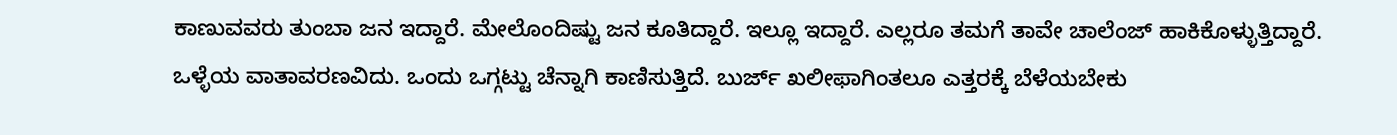ಕಾಣುವವರು ತುಂಬಾ ಜನ ಇದ್ದಾರೆ. ಮೇಲೊಂದಿಷ್ಟು ಜನ ಕೂತಿದ್ದಾರೆ. ಇಲ್ಲೂ ಇದ್ದಾರೆ. ಎಲ್ಲರೂ ತಮಗೆ ತಾವೇ ಚಾಲೆಂಜ್ ಹಾಕಿಕೊಳ್ಳುತ್ತಿದ್ದಾರೆ. ಒಳ್ಳೆಯ ವಾತಾವರಣವಿದು. ಒಂದು ಒಗ್ಗಟ್ಟು ಚೆನ್ನಾಗಿ ಕಾಣಿಸುತ್ತಿದೆ. ಬುರ್ಜ್ ಖಲೀಫಾಗಿಂತಲೂ ಎತ್ತರಕ್ಕೆ ಬೆಳೆಯಬೇಕು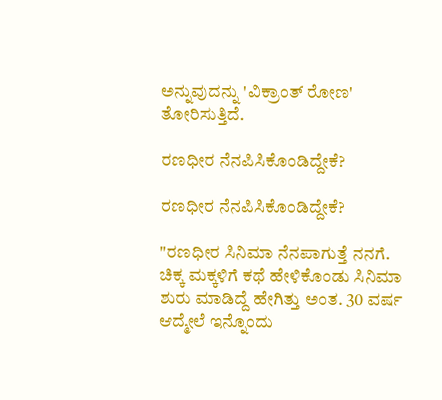ಅನ್ನುವುದನ್ನು 'ವಿಕ್ರಾಂತ್ ರೋಣ' ತೋರಿಸುತ್ತಿದೆ.

ರಣಧೀರ ನೆನಪಿಸಿಕೊಂಡಿದ್ದೇಕೆ?

ರಣಧೀರ ನೆನಪಿಸಿಕೊಂಡಿದ್ದೇಕೆ?

"ರಣಧೀರ ಸಿನಿಮಾ ನೆನಪಾಗುತ್ತೆ ನನಗೆ. ಚಿಕ್ಕ ಮಕ್ಕಳಿಗೆ ಕಥೆ ಹೇಳಿಕೊಂಡು ಸಿನಿಮಾ ಶುರು ಮಾಡಿದ್ದೆ ಹೇಗಿತ್ತು ಅಂತ. 30 ವರ್ಷ ಆದ್ಮೇಲೆ ಇನ್ನೊಂದು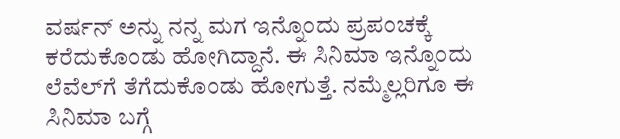ವರ್ಷನ್ ಅನ್ನು ನನ್ನ ಮಗ ಇನ್ನೊಂದು ಪ್ರಪಂಚಕ್ಕೆ ಕರೆದುಕೊಂಡು ಹೋಗಿದ್ದಾನೆ. ಈ ಸಿನಿಮಾ ಇನ್ನೊಂದು ಲೆವೆಲ್‌ಗೆ ತೆಗೆದುಕೊಂಡು ಹೋಗುತ್ತೆ. ನಮ್ಮೆಲ್ಲರಿಗೂ ಈ ಸಿನಿಮಾ ಬಗ್ಗೆ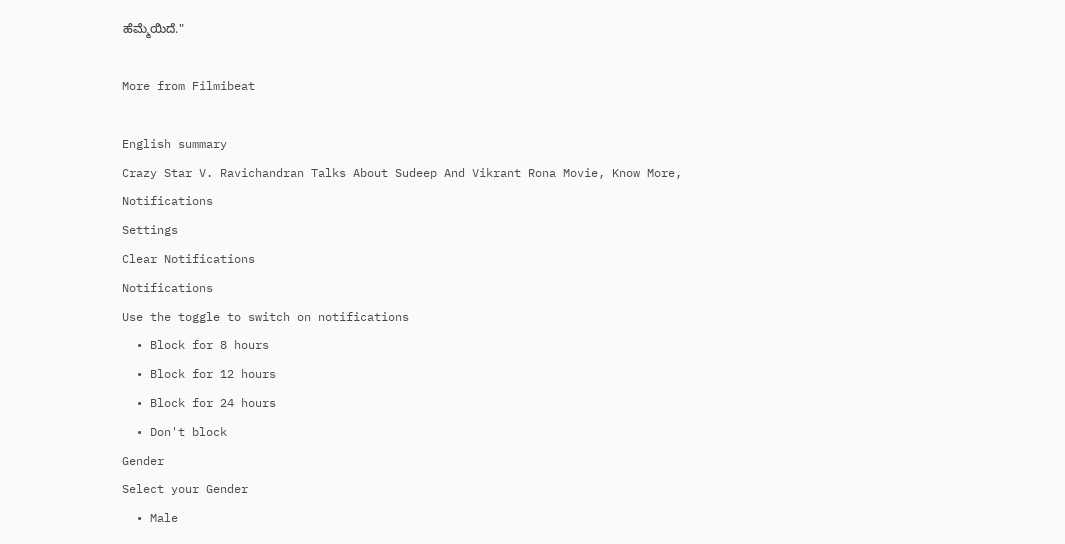ಹೆಮ್ಮೆಯಿದೆ."

More from Filmibeat

English summary
Crazy Star V. Ravichandran Talks About Sudeep And Vikrant Rona Movie, Know More,
Notifications
Settings
Clear Notifications
Notifications
Use the toggle to switch on notifications
  • Block for 8 hours
  • Block for 12 hours
  • Block for 24 hours
  • Don't block
Gender
Select your Gender
  • Male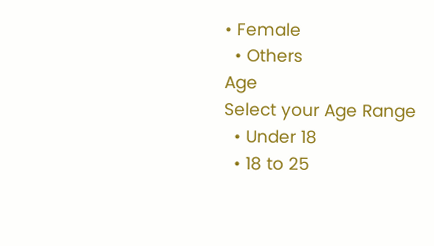• Female
  • Others
Age
Select your Age Range
  • Under 18
  • 18 to 25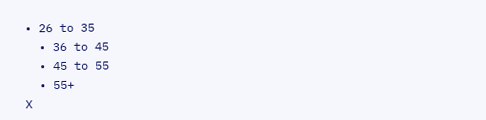• 26 to 35
  • 36 to 45
  • 45 to 55
  • 55+
X